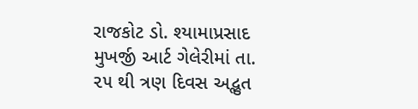રાજકોટ ડો. શ્યામાપ્રસાદ મુખર્જી આર્ટ ગેલેરીમાં તા. ૨૫ થી ત્રણ દિવસ અદ્ભુત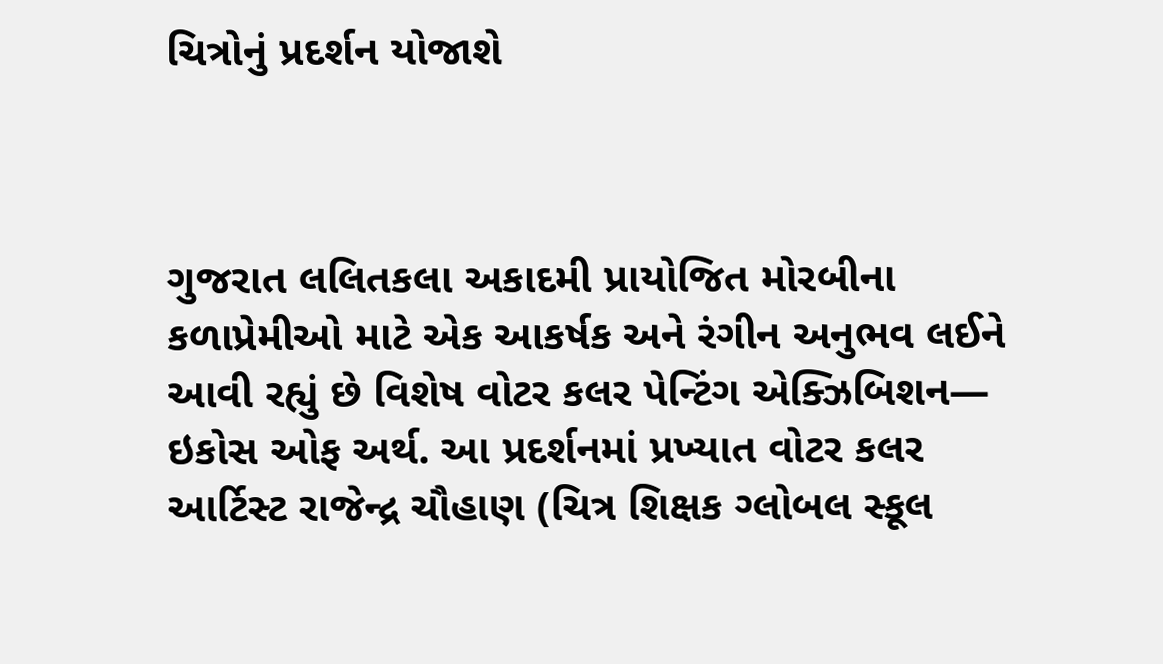ચિત્રોનું પ્રદર્શન યોજાશે



ગુજરાત લલિતકલા અકાદમી પ્રાયોજિત મોરબીના કળાપ્રેમીઓ માટે એક આકર્ષક અને રંગીન અનુભવ લઈને આવી રહ્યું છે વિશેષ વોટર કલર પેન્ટિંગ એક્ઝિબિશન— ઇકોસ ઓફ અર્થ. આ પ્રદર્શનમાં પ્રખ્યાત વોટર કલર આર્ટિસ્ટ રાજેન્દ્ર ચૌહાણ (ચિત્ર શિક્ષક ગ્લોબલ સ્કૂલ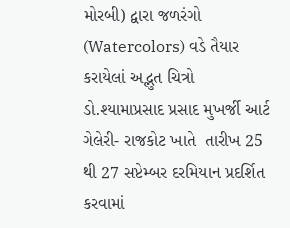મોરબી) દ્વારા જળરંગો (Watercolors) વડે તૈયાર કરાયેલાં અદ્ભુત ચિત્રો ડો.શ્યામાપ્રસાદ પ્રસાદ મુખર્જી આર્ટ ગેલેરી- રાજકોટ ખાતે  તારીખ 25 થી 27 સપ્ટેમ્બર દરમિયાન પ્રદર્શિત કરવામાં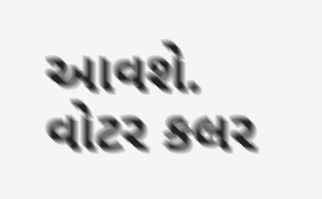આવશે. વોટર કલર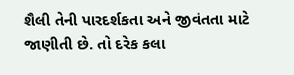શૈલી તેની પારદર્શકતા અને જીવંતતા માટે જાણીતી છે. તો દરેક કલા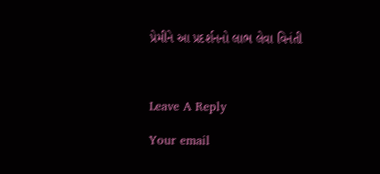પ્રેમીને આ પ્રદર્શનનો લાભ લેવા વિનંતી



Leave A Reply

Your email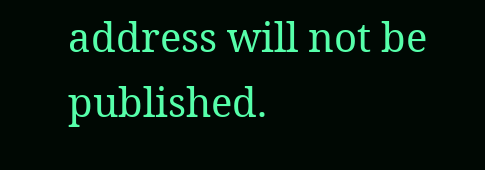address will not be published.